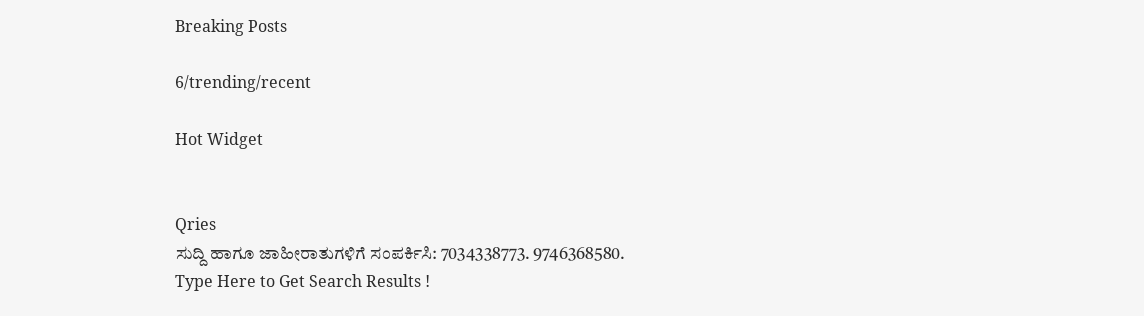Breaking Posts

6/trending/recent

Hot Widget


Qries
ಸುದ್ದಿ ಹಾಗೂ ಜಾಹೀರಾತುಗಳಿಗೆ ಸಂಪರ್ಕಿಸಿ: 7034338773. 9746368580.
Type Here to Get Search Results !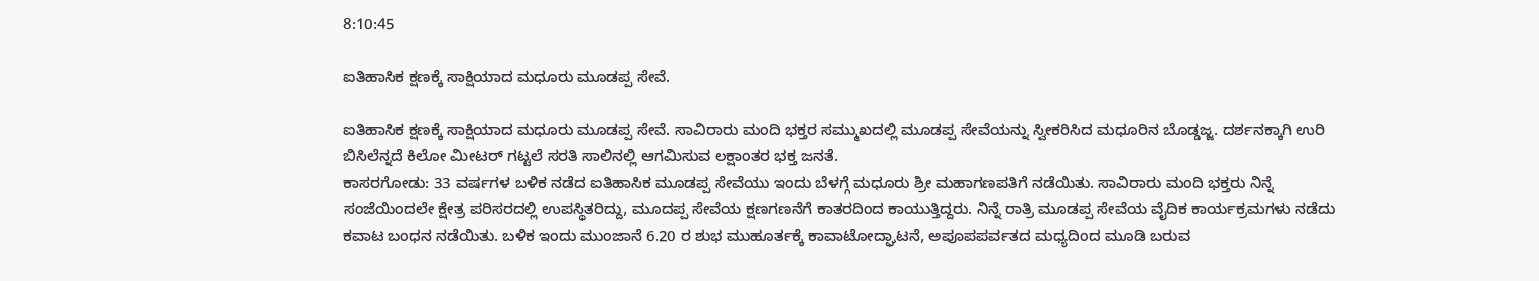8:10:45

ಐತಿಹಾಸಿಕ ಕ್ಷಣಕ್ಕೆ ಸಾಕ್ಷಿಯಾದ ಮಧೂರು ಮೂಡಪ್ಪ ಸೇವೆ.

ಐತಿಹಾಸಿಕ ಕ್ಷಣಕ್ಕೆ ಸಾಕ್ಷಿಯಾದ ಮಧೂರು ಮೂಡಪ್ಪ ಸೇವೆ. ಸಾವಿರಾರು ಮಂದಿ ಭಕ್ತರ ಸಮ್ಮುಖದಲ್ಲಿ ಮೂಡಪ್ಪ ಸೇವೆಯನ್ನು ಸ್ವೀಕರಿಸಿದ ಮಧೂರಿನ ಬೊಡ್ಡಜ್ಜ. ದರ್ಶನಕ್ಕಾಗಿ ಉರಿ ಬಿಸಿಲೆನ್ನದೆ ಕಿಲೋ ಮೀಟರ್ ಗಟ್ಟಲೆ ಸರತಿ ಸಾಲಿನಲ್ಲಿ ಆಗಮಿಸುವ ಲಕ್ಷಾಂತರ ಭಕ್ತ ಜನತೆ.
ಕಾಸರಗೋಡು: 33 ವರ್ಷಗಳ ಬಳಿಕ ನಡೆದ ಐತಿಹಾಸಿಕ ಮೂಡಪ್ಪ ಸೇವೆಯು ಇಂದು ಬೆಳಗ್ಗೆ ಮಧೂರು ಶ್ರೀ ಮಹಾಗಣಪತಿಗೆ ನಡೆಯಿತು. ಸಾವಿರಾರು ಮಂದಿ ಭಕ್ತರು ನಿನ್ನೆ ಸಂಜೆಯಿಂದಲೇ ಕ್ಷೇತ್ರ ಪರಿಸರದಲ್ಲಿ ಉಪಸ್ಥಿತರಿದ್ದು, ಮೂದಪ್ಪ ಸೇವೆಯ ಕ್ಷಣಗಣನೆಗೆ ಕಾತರದಿಂದ ಕಾಯುತ್ತಿದ್ದರು. ನಿನ್ನೆ ರಾತ್ರಿ ಮೂಡಪ್ಪ ಸೇವೆಯ ವೈದಿಕ ಕಾರ್ಯಕ್ರಮಗಳು ನಡೆದು ಕವಾಟ ಬಂಧನ ನಡೆಯಿತು. ಬಳಿಕ ಇಂದು ಮುಂಜಾನೆ 6.20 ರ ಶುಭ ಮುಹೂರ್ತಕ್ಕೆ ಕಾವಾಟೋದ್ಘಾಟನೆ, ಅಪೂಪಪರ್ವತದ ಮಧ್ಯದಿಂದ ಮೂಡಿ ಬರುವ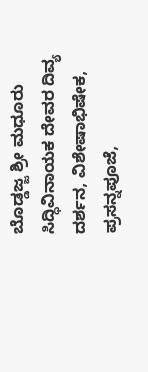ಬೊಡ್ಡಜ್ಜ ಶ್ರೀ ಮಧೂರು ಸಿದ್ಧಿವಿನಾಯಕ ದೇವರ ದಿವ್ಯ ದರ್ಶನ, ವಿಶೇಷಾಭಿಷೇಕ, ಪ್ರಸನ್ನಪೂಜೆ,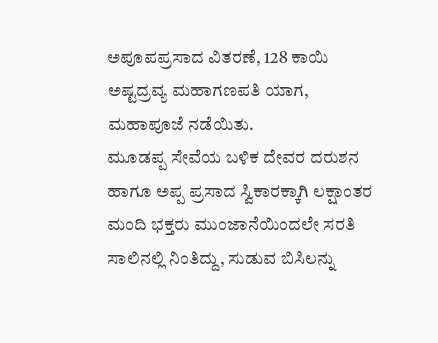ಅಪೂಪಪ್ರಸಾದ ವಿತರಣೆ, 128 ಕಾಯಿ ಅಷ್ಟದ್ರವ್ಯ ಮಹಾಗಣಪತಿ ಯಾಗ, ಮಹಾಪೂಜೆ ನಡೆಯಿತು.
ಮೂಡಪ್ಪ ಸೇವೆಯ ಬಳಿಕ ದೇವರ ದರುಶನ ಹಾಗೂ ಅಪ್ಪ ಪ್ರಸಾದ ಸ್ವಿಕಾರಕ್ಕಾಗಿ ಲಕ್ಷಾಂತರ ಮಂದಿ ಭಕ್ತರು ಮುಂಜಾನೆಯಿಂದಲೇ ಸರತಿ ಸಾಲಿನಲ್ಲಿ ನಿಂತಿದ್ದು, ಸುಡುವ ಬಿಸಿಲನ್ನು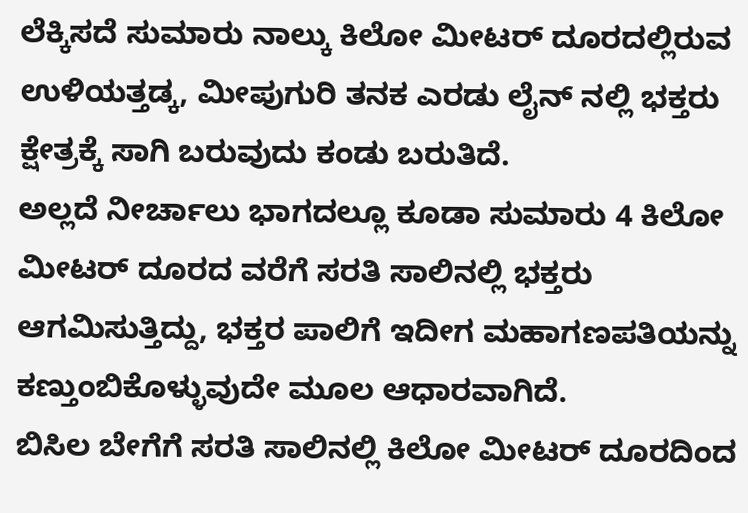ಲೆಕ್ಕಿಸದೆ ಸುಮಾರು ನಾಲ್ಕು ಕಿಲೋ ಮೀಟರ್ ದೂರದಲ್ಲಿರುವ ಉಳಿಯತ್ತಡ್ಕ, ಮೀಪುಗುರಿ ತನಕ ಎರಡು ಲೈನ್ ನಲ್ಲಿ ಭಕ್ತರು ಕ್ಷೇತ್ರಕ್ಕೆ ಸಾಗಿ ಬರುವುದು ಕಂಡು ಬರುತಿದೆ.
ಅಲ್ಲದೆ ನೀರ್ಚಾಲು ಭಾಗದಲ್ಲೂ ಕೂಡಾ ಸುಮಾರು 4 ಕಿಲೋ ಮೀಟರ್ ದೂರದ ವರೆಗೆ ಸರತಿ ಸಾಲಿನಲ್ಲಿ ಭಕ್ತರು ಆಗಮಿಸುತ್ತಿದ್ದು, ಭಕ್ತರ ಪಾಲಿಗೆ ಇದೀಗ ಮಹಾಗಣಪತಿಯನ್ನು ಕಣ್ತುಂಬಿಕೊಳ್ಳುವುದೇ ಮೂಲ ಆಧಾರವಾಗಿದೆ.
ಬಿಸಿಲ ಬೇಗೆಗೆ ಸರತಿ ಸಾಲಿನಲ್ಲಿ ಕಿಲೋ ಮೀಟರ್ ದೂರದಿಂದ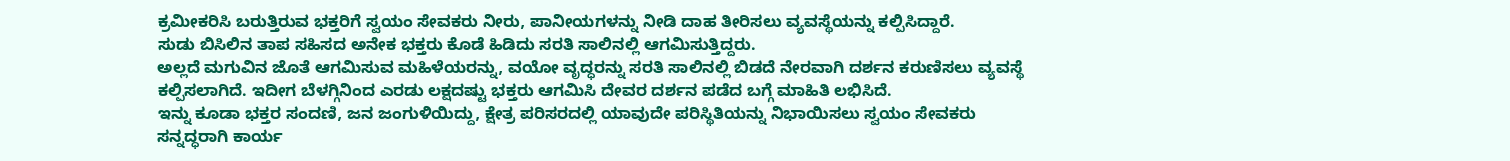ಕ್ರಮೀಕರಿಸಿ ಬರುತ್ತಿರುವ ಭಕ್ತರಿಗೆ ಸ್ವಯಂ ಸೇವಕರು ನೀರು, ಪಾನೀಯಗಳನ್ನು ನೀಡಿ ದಾಹ ತೀರಿಸಲು ವ್ಯವಸ್ಥೆಯನ್ನು ಕಲ್ಪಿಸಿದ್ದಾರೆ.
ಸುಡು ಬಿಸಿಲಿನ ತಾಪ ಸಹಿಸದ ಅನೇಕ ಭಕ್ತರು ಕೊಡೆ ಹಿಡಿದು ಸರತಿ ಸಾಲಿನಲ್ಲಿ ಆಗಮಿಸುತ್ತಿದ್ದರು.
ಅಲ್ಲದೆ ಮಗುವಿನ ಜೊತೆ ಆಗಮಿಸುವ ಮಹಿಳೆಯರನ್ನು, ವಯೋ ವೃದ್ಧರನ್ನು ಸರತಿ ಸಾಲಿನಲ್ಲಿ ಬಿಡದೆ ನೇರವಾಗಿ ದರ್ಶನ ಕರುಣಿಸಲು ವ್ಯವಸ್ಥೆ ಕಲ್ಪಿಸಲಾಗಿದೆ. ಇದೀಗ ಬೆಳಗ್ಗಿನಿಂದ ಎರಡು ಲಕ್ಷದಷ್ಟು ಭಕ್ತರು ಆಗಮಿಸಿ ದೇವರ ದರ್ಶನ ಪಡೆದ ಬಗ್ಗೆ ಮಾಹಿತಿ ಲಭಿಸಿದೆ.
ಇನ್ನು ಕೂಡಾ ಭಕ್ತರ ಸಂದಣಿ, ಜನ ಜಂಗುಳಿಯಿದ್ದು, ಕ್ಷೇತ್ರ ಪರಿಸರದಲ್ಲಿ ಯಾವುದೇ ಪರಿಸ್ಥಿತಿಯನ್ನು ನಿಭಾಯಿಸಲು ಸ್ವಯಂ ಸೇವಕರು ಸನ್ನದ್ಧರಾಗಿ ಕಾರ್ಯ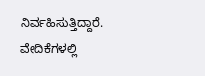ನಿರ್ವಹಿಸುತ್ತಿದ್ದಾರೆ. ವೇದಿಕೆಗಳಲ್ಲಿ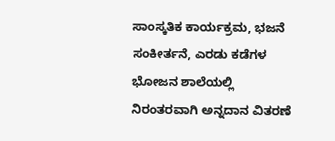ಸಾಂಸ್ಕತಿಕ ಕಾರ್ಯಕ್ರಮ, ಭಜನೆ ಸಂಕೀರ್ತನೆ, ಎರಡು ಕಡೆಗಳ ಭೋಜನ ಶಾಲೆಯಲ್ಲಿ ನಿರಂತರವಾಗಿ ಅನ್ನದಾನ ವಿತರಣೆ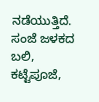ನಡೆಯುತ್ತಿದೆ. ಸಂಜೆ ಜಳಕದ ಬಲಿ, ಕಟ್ಟೆಪೂಜೆ,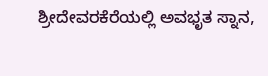ಶ್ರೀದೇವರಕೆರೆಯಲ್ಲಿ ಅವಭೃತ ಸ್ನಾನ,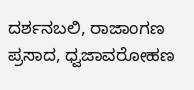ದರ್ಶನಬಲಿ, ರಾಜಾಂಗಣ ಪ್ರಸಾದ, ಧ್ವಜಾವರೋಹಣ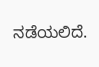ನಡೆಯಲಿದೆ.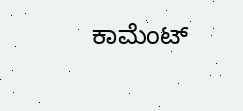ಕಾಮೆಂಟ್‌‌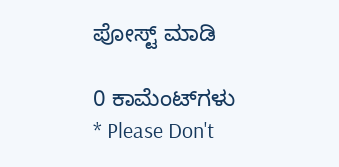ಪೋಸ್ಟ್‌ ಮಾಡಿ

0 ಕಾಮೆಂಟ್‌ಗಳು
* Please Don't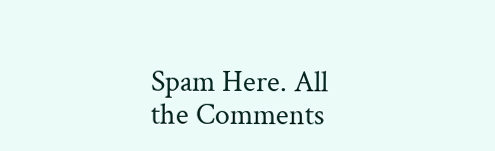Spam Here. All the Comments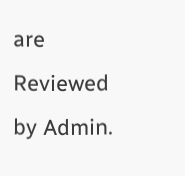are Reviewed by Admin.